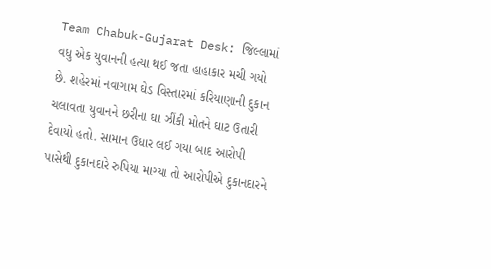Team Chabuk-Gujarat Desk: જિલ્લામાં વધુ એક યુવાનની હત્યા થઈ જતા હાહાકાર મચી ગયો છે. શહેરમાં નવાગામ ઘેડ વિસ્તારમાં કરિયાણાની દુકાન ચલાવતા યુવાનને છરીના ઘા ઝીંકી મોતને ઘાટ ઉતારી દેવાયો હતો. સામાન ઉધાર લઈ ગયા બાદ આરોપી પાસેથી દુકાનદારે રુપિયા માગ્યા તો આરોપીએ દુકાનદારને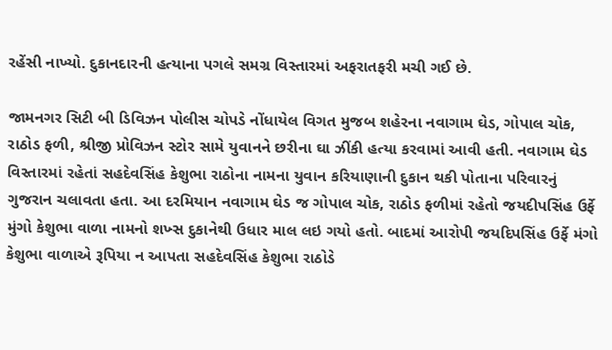રહેંસી નાખ્યો. દુકાનદારની હત્યાના પગલે સમગ્ર વિસ્તારમાં અફરાતફરી મચી ગઈ છે.

જામનગર સિટી બી ડિવિઝન પોલીસ ચોપડે નોંધાયેલ વિગત મુજબ શહેરના નવાગામ ઘેડ, ગોપાલ ચોક, રાઠોડ ફળી, શ્રીજી પ્રોવિઝન સ્ટોર સામે યુવાનને છરીના ઘા ઝીંકી હત્યા કરવામાં આવી હતી. નવાગામ ઘેડ વિસ્તારમાં રહેતાં સહદેવસિંહ કેશુભા રાઠોના નામના યુવાન કરિયાણાની દુકાન થકી પોતાના પરિવારનું ગુજરાન ચલાવતા હતા. આ દરમિયાન નવાગામ ઘેડ જ ગોપાલ ચોક, રાઠોડ ફળીમાં રહેતો જયદીપસિંહ ઉર્ફે મુંગો કેશુભા વાળા નામનો શખ્સ દુકાનેથી ઉધાર માલ લઇ ગયો હતો. બાદમાં આરોપી જયદિપસિંહ ઉર્ફે મંગો કેશુભા વાળાએ રૂપિયા ન આપતા સહદેવસિંહ કેશુભા રાઠોડે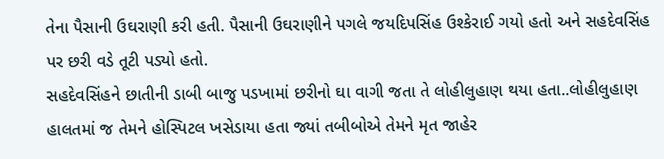તેના પૈસાની ઉઘરાણી કરી હતી. પૈસાની ઉઘરાણીને પગલે જયદિપસિંહ ઉશ્કેરાઈ ગયો હતો અને સહદેવસિંહ પર છરી વડે તૂટી પડ્યો હતો.
સહદેવસિંહને છાતીની ડાબી બાજુ પડખામાં છરીનો ઘા વાગી જતા તે લોહીલુહાણ થયા હતા..લોહીલુહાણ હાલતમાં જ તેમને હોસ્પિટલ ખસેડાયા હતા જ્યાં તબીબોએ તેમને મૃત જાહેર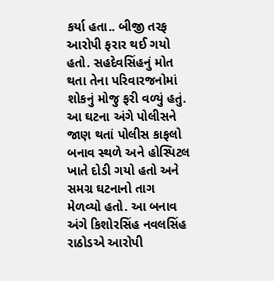કર્યા હતા.. બીજી તરફ આરોપી ફરાર થઈ ગયો હતો. સહદેવસિંહનું મોત થતા તેના પરિવારજનોમાં શોકનું મોજુ ફરી વળ્યું હતું.
આ ઘટના અંગે પોલીસને જાણ થતાં પોલીસ કાફલો બનાવ સ્થળે અને હોસ્પિટલ ખાતે દોડી ગયો હતો અને સમગ્ર ઘટનાનો તાગ મેળવ્યો હતો. આ બનાવ અંગે કિશોરસિંહ નવલસિંહ રાઠોડએ આરોપી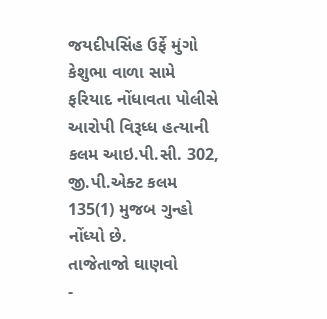જયદીપસિંહ ઉર્ફે મુંગો કેશુભા વાળા સામે ફરિયાદ નોંધાવતા પોલીસે આરોપી વિરૂધ્ધ હત્યાની કલમ આઇ.પી.સી. 302, જી.પી.એક્ટ કલમ 135(1) મુજબ ગુન્હો નોંધ્યો છે.
તાજેતાજો ઘાણવો
-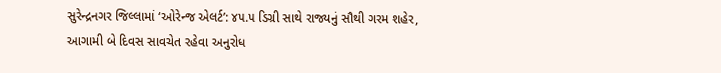સુરેન્દ્રનગર જિલ્લામાં ‘ઓરેન્જ એલર્ટ’: ૪૫.૫ ડિગ્રી સાથે રાજ્યનું સૌથી ગરમ શહેર, આગામી બે દિવસ સાવચેત રહેવા અનુરોધ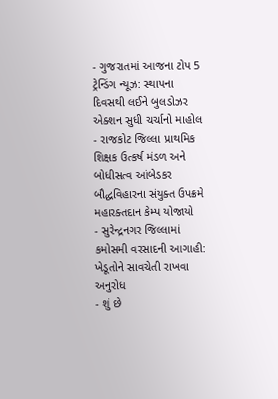- ગુજરાતમાં આજના ટોપ 5 ટ્રેન્ડિંગ ન્યૂઝ: સ્થાપના દિવસથી લઈને બુલડોઝર એક્શન સુધી ચર્ચાનો માહોલ
- રાજકોટ જિલ્લા પ્રાથમિક શિક્ષક ઉત્કર્ષ મંડળ અને બોધીસત્વ આંબેડકર બૌદ્ધવિહારના સંયુક્ત ઉપક્રમે મહારક્તદાન કેમ્પ યોજાયો
- સુરેન્દ્રનગર જિલ્લામાં કમોસમી વરસાદની આગાહી: ખેડૂતોને સાવચેતી રાખવા અનુરોધ
- શું છે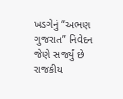ખડગેનું “અભણ ગુજરાત” નિવેદન જેણે સર્જ્યું છે રાજકીય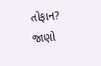તોફાન? જાણો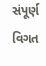સંપૂર્ણ વિગત